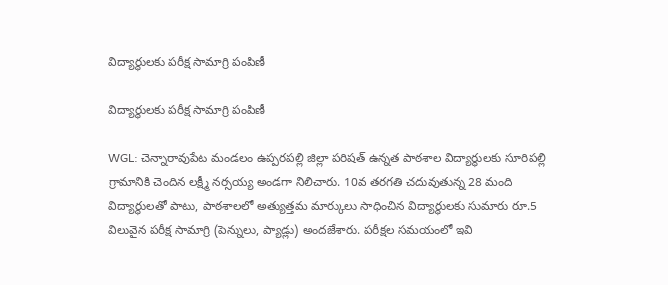విద్యార్థులకు పరీక్ష సామాగ్రి పంపిణీ

విద్యార్థులకు పరీక్ష సామాగ్రి పంపిణీ

WGL: చెన్నారావుపేట మండలం ఉప్పరపల్లి జిల్లా పరిషత్ ఉన్నత పాఠశాల విద్యార్థులకు సూరిపల్లి గ్రామానికి చెందిన లక్ష్మీ నర్సయ్య అండగా నిలిచారు. 10వ తరగతి చదువుతున్న 28 మంది విద్యార్థులతో పాటు, పాఠశాలలో అత్యుత్తమ మార్కులు సాధించిన విద్యార్థులకు సుమారు రూ.5 విలువైన పరీక్ష సామాగ్రి (పెన్నులు, ప్యాడ్లు) అందజేశారు. పరీక్షల సమయంలో ఇవి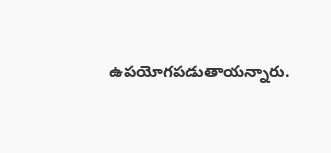ఉపయోగపడుతాయన్నారు.